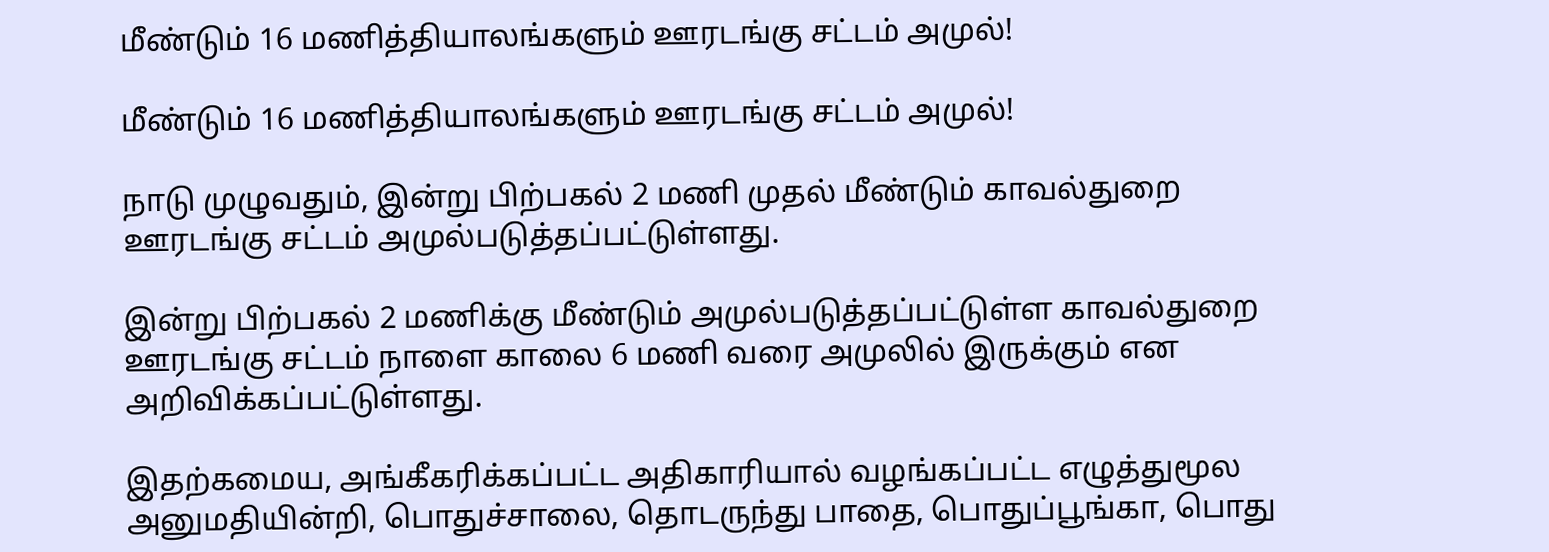மீண்டும் 16 மணித்தியாலங்களும் ஊரடங்கு சட்டம் அமுல்!

மீண்டும் 16 மணித்தியாலங்களும் ஊரடங்கு சட்டம் அமுல்!

நாடு முழுவதும், இன்று பிற்பகல் 2 மணி முதல் மீண்டும் காவல்துறை ஊரடங்கு சட்டம் அமுல்படுத்தப்பட்டுள்ளது.

இன்று பிற்பகல் 2 மணிக்கு மீண்டும் அமுல்படுத்தப்பட்டுள்ள காவல்துறை ஊரடங்கு சட்டம் நாளை காலை 6 மணி வரை அமுலில் இருக்கும் என அறிவிக்கப்பட்டுள்ளது.

இதற்கமைய, அங்கீகரிக்கப்பட்ட அதிகாரியால் வழங்கப்பட்ட எழுத்துமூல அனுமதியின்றி, பொதுச்சாலை, தொடருந்து பாதை, பொதுப்பூங்கா, பொது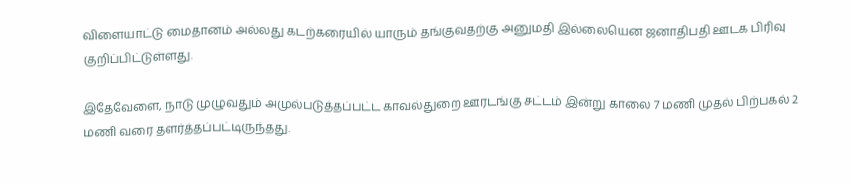விளையாட்டு மைதானம் அல்லது கடற்கரையில் யாரும் தங்குவதற்கு அனுமதி இல்லையென ஜனாதிபதி ஊடக பிரிவு குறிப்பிட்டுள்ளது.

இதேவேளை, நாடு முழுவதும் அமுல்படுத்தப்பட்ட காவல்துறை ஊரடங்கு சட்டம் இன்று காலை 7 மணி முதல் பிற்பகல் 2 மணி வரை தளர்த்தப்பட்டிருந்தது.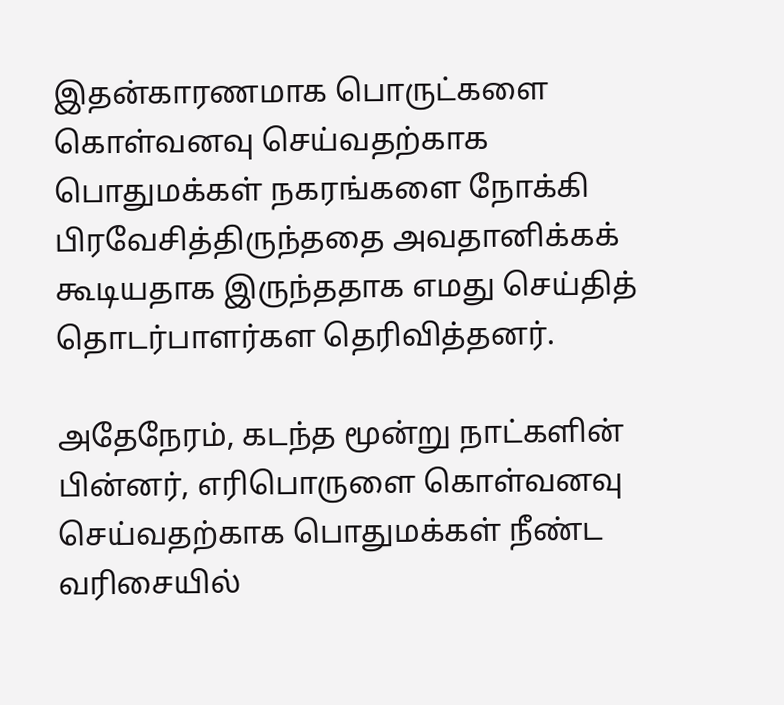இதன்காரணமாக பொருட்களை கொள்வனவு செய்வதற்காக பொதுமக்கள் நகரங்களை நோக்கி பிரவேசித்திருந்ததை அவதானிக்கக் கூடியதாக இருந்ததாக எமது செய்தித் தொடர்பாளர்கள தெரிவித்தனர்.

அதேநேரம், கடந்த மூன்று நாட்களின் பின்னர், எரிபொருளை கொள்வனவு செய்வதற்காக பொதுமக்கள் நீண்ட வரிசையில்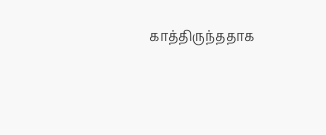காத்திருந்ததாக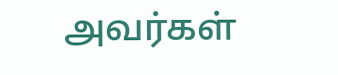அவர்கள்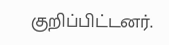குறிப்பிட்டனர்.